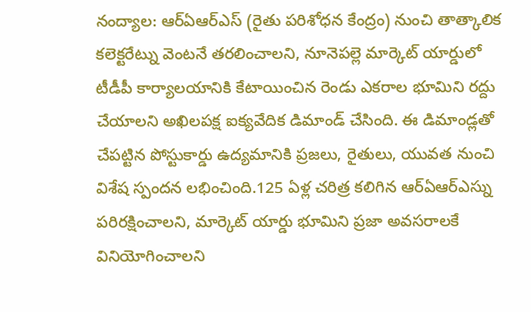నంద్యాల: ఆర్ఏఆర్ఎస్ (రైతు పరిశోధన కేంద్రం) నుంచి తాత్కాలిక కలెక్టరేట్ను వెంటనే తరలించాలని, నూనెపల్లె మార్కెట్ యార్డులో టీడీపీ కార్యాలయానికి కేటాయించిన రెండు ఎకరాల భూమిని రద్దు చేయాలని అఖిలపక్ష ఐక్యవేదిక డిమాండ్ చేసింది. ఈ డిమాండ్లతో చేపట్టిన పోస్టుకార్డు ఉద్యమానికి ప్రజలు, రైతులు, యువత నుంచి విశేష స్పందన లభించింది.125 ఏళ్ల చరిత్ర కలిగిన ఆర్ఏఆర్ఎస్ను పరిరక్షించాలని, మార్కెట్ యార్డు భూమిని ప్రజా అవసరాలకే వినియోగించాలని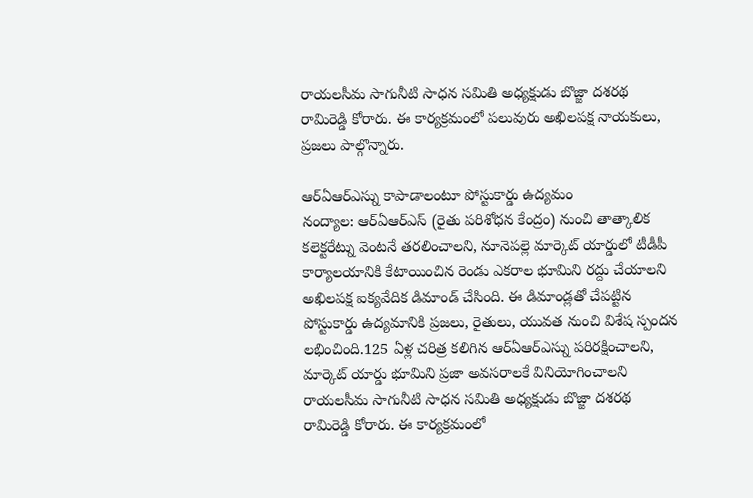రాయలసీమ సాగునీటి సాధన సమితి అధ్యక్షుడు బొజ్జా దశరథ రామిరెడ్డి కోరారు. ఈ కార్యక్రమంలో పలువురు అఖిలపక్ష నాయకులు, ప్రజలు పాల్గొన్నారు.

ఆర్ఏఆర్ఎస్ను కాపాడాలంటూ పోస్టుకార్డు ఉద్యమం
నంద్యాల: ఆర్ఏఆర్ఎస్ (రైతు పరిశోధన కేంద్రం) నుంచి తాత్కాలిక కలెక్టరేట్ను వెంటనే తరలించాలని, నూనెపల్లె మార్కెట్ యార్డులో టీడీపీ కార్యాలయానికి కేటాయించిన రెండు ఎకరాల భూమిని రద్దు చేయాలని అఖిలపక్ష ఐక్యవేదిక డిమాండ్ చేసింది. ఈ డిమాండ్లతో చేపట్టిన పోస్టుకార్డు ఉద్యమానికి ప్రజలు, రైతులు, యువత నుంచి విశేష స్పందన లభించింది.125 ఏళ్ల చరిత్ర కలిగిన ఆర్ఏఆర్ఎస్ను పరిరక్షించాలని, మార్కెట్ యార్డు భూమిని ప్రజా అవసరాలకే వినియోగించాలని రాయలసీమ సాగునీటి సాధన సమితి అధ్యక్షుడు బొజ్జా దశరథ రామిరెడ్డి కోరారు. ఈ కార్యక్రమంలో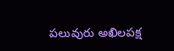పలువురు అఖిలపక్ష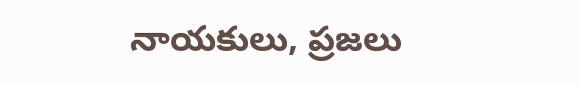నాయకులు, ప్రజలు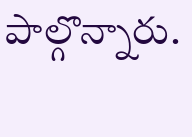పాల్గొన్నారు.